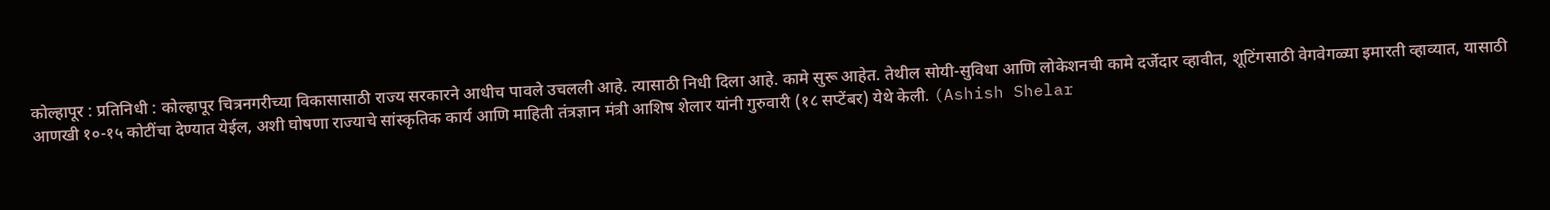कोल्हापूर : प्रतिनिधी : कोल्हापूर चित्रनगरीच्या विकासासाठी राज्य सरकारने आधीच पावले उचलली आहे. त्यासाठी निधी दिला आहे. कामे सुरू आहेत. तेथील सोयी-सुविधा आणि लोकेशनची कामे दर्जेदार व्हावीत, शूटिंगसाठी वेगवेगळ्या इमारती व्हाव्यात, यासाठी आणखी १०-१५ कोटींचा देण्यात येईल, अशी घोषणा राज्याचे सांस्कृतिक कार्य आणि माहिती तंत्रज्ञान मंत्री आशिष शेलार यांनी गुरुवारी (१८ सप्टेंबर) येथे केली. (Ashish Shelar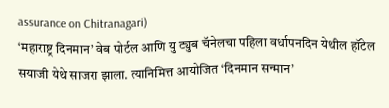assurance on Chitranagari)
‘महाराष्ट्र दिनमान’ वेब पोर्टल आणि यु ट्युब चॅनेलचा पहिला वर्धापनदिन येथील हॉटेल सयाजी येथे साजरा झाला. त्यानिमित्त आयोजित ‘दिनमान सन्मान’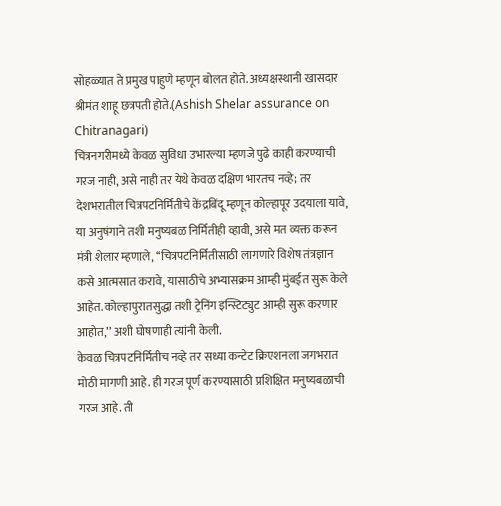सोहळ्यात ते प्रमुख पाहुणे म्हणून बोलत होते. अध्यक्षस्थानी खासदार श्रीमंत शाहू छत्रपती होते.(Ashish Shelar assurance on Chitranagari)
चित्रनगरीमध्ये केवळ सुविधा उभारल्या म्हणजे पुढे काही करण्याची गरज नाही, असे नाही तर येथे केवळ दक्षिण भारतच नव्हे; तर देशभरातील चित्रपटनिर्मितीचे केंद्रबिंदू म्हणून कोल्हापूर उदयाला यावे, या अनुषंगाने तशी मनुष्यबळ निर्मितीही व्हावी, असे मत व्यक्त करून मंत्री शेलार म्हणाले, ‘‘चित्रपटनिर्मितीसाठी लागणारे विशेष तंत्रज्ञान कसे आत्मसात करावे, यासाठीचे अभ्यासक्रम आम्ही मुंबईत सुरू केले आहेत. कोल्हापुरातसुद्धा तशी ट्रेनिंग इन्स्टिट्युट आम्ही सुरू करणार आहोत,’’ अशी घोषणाही त्यांनी केली.
केवळ चित्रपटनिर्मितीच नव्हे तर सध्या कन्टेट क्रिएशनला जगभरात मोठी मागणी आहे. ही गरज पूर्ण करण्यासाठी प्रशिक्षित मनुष्यबळाची गरज आहे. ती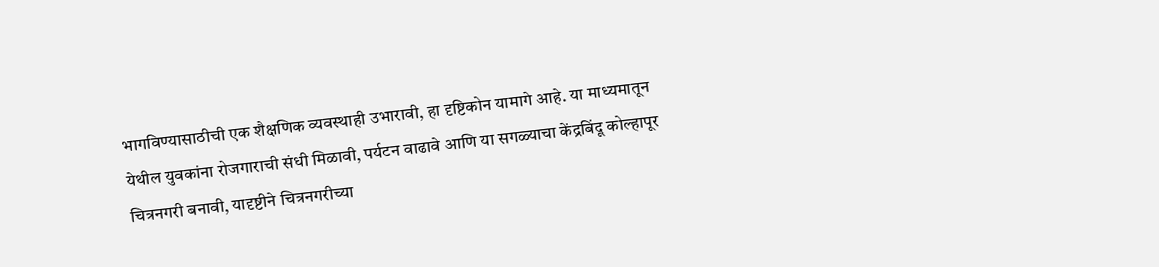भागविण्यासाठीची एक शैक्षणिक व्यवस्थाही उभारावी, हा दृष्टिकोन यामागे आहे. या माध्यमातून येथील युवकांना रोजगाराची संधी मिळावी, पर्यटन वाढावे आणि या सगळ्याचा केंद्रबिंदू कोल्हापूर चित्रनगरी बनावी, यादृष्टीने चित्रनगरीच्या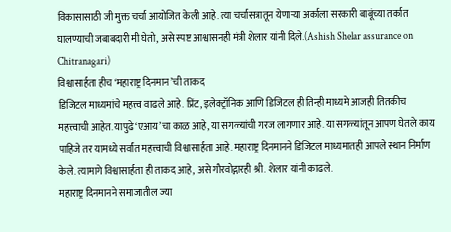विकासासाठी जी मुक्त चर्चा आयोजित केली आहे. त्या चर्चासत्रातून येणाऱ्या अर्काला सरकारी बाबूंच्या तर्कात घालण्याची जबाबदारी मी घेतो, असे स्पष्ट आश्वासनही मंत्री शेलार यांनी दिले.(Ashish Shelar assurance on Chitranagari)
विश्वासार्हता हीच ‘महाराष्ट्र दिनमान’ची ताकद
डिजिटल माध्यमांचे महत्त्व वाढले आहे. प्रिंट, इलेक्ट्रॉनिक आणि डिजिटल ही तिन्ही माध्यमे आजही तितकीच महत्त्वाची आहेत. यापुढे ‘एआय’चा काळ आहे, या सगळ्यांची गरज लागणार आहे. या सगळ्यांतून आपण घेतले काय पाहिजे तर यामध्ये सर्वांत महत्त्वाची विश्वासार्हता आहे. महाराष्ट्र दिनमानने डिजिटल माध्यमातही आपले स्थान निर्माण केले. त्यामागे विश्वासार्हता ही ताकद आहे, असे गौरवोद्गारही श्री. शेलार यांनी काढले.
महाराष्ट्र दिनमानने समाजातील ज्या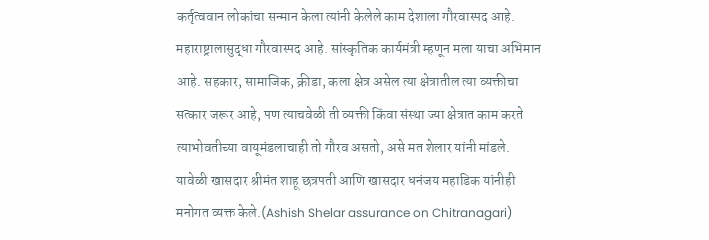कर्तृत्ववान लोकांचा सन्मान केला त्यांनी केलेले काम देशाला गौरवास्पद आहे. महाराष्ट्रालासुद्धा गौरवास्पद आहे. सांस्कृतिक कार्यमंत्री म्हणून मला याचा अभिमान आहे. सहकार, सामाजिक, क्रीडा, कला क्षेत्र असेल त्या क्षेत्रातील त्या व्यक्तीचा सत्कार जरूर आहे, पण त्याचवेळी ती व्यक्ती किंवा संस्था ज्या क्षेत्रात काम करते त्याभोवतीच्या वायूमंडलाचाही तो गौरव असतो, असे मत शेलार यांनी मांडले.
यावेळी खासदार श्रीमंत शाहू छत्रपती आणि खासदार धनंजय महाडिक यांनीही मनोगत व्यक्त केले.(Ashish Shelar assurance on Chitranagari)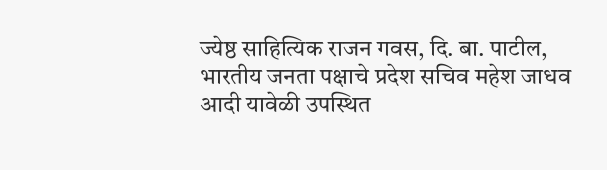ज्येष्ठ साहित्यिक राजन गवस, दि. बा. पाटील, भारतीय जनता पक्षाचे प्रदेश सचिव महेश जाधव आदी यावेळी उपस्थित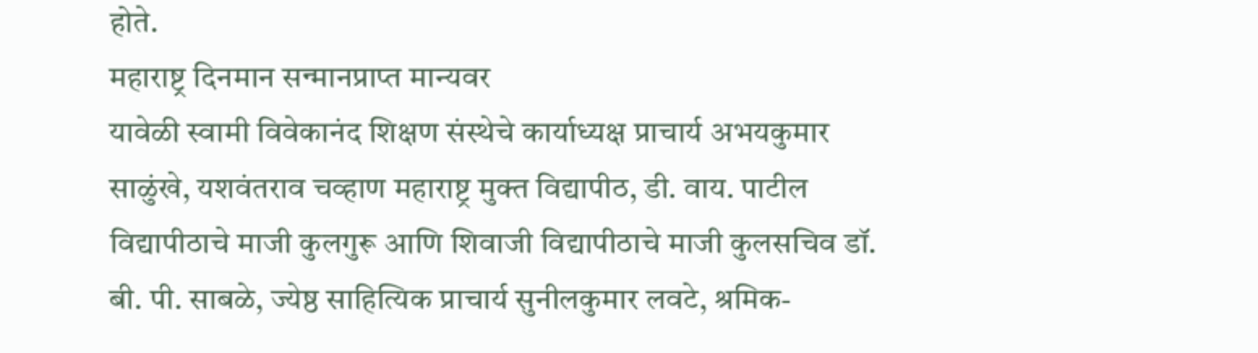होते.
महाराष्ट्र दिनमान सन्मानप्राप्त मान्यवर
यावेळी स्वामी विवेकानंद शिक्षण संस्थेचे कार्याध्यक्ष प्राचार्य अभयकुमार साळुंखे, यशवंतराव चव्हाण महाराष्ट्र मुक्त विद्यापीठ, डी. वाय. पाटील विद्यापीठाचे माजी कुलगुरू आणि शिवाजी विद्यापीठाचे माजी कुलसचिव डॉ. बी. पी. साबळे, ज्येष्ठ साहित्यिक प्राचार्य सुनीलकुमार लवटे, श्रमिक-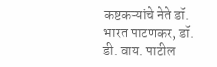कष्टकऱ्यांचे नेते डॉ. भारत पाटणकर, डॉ. डी. वाय. पाटील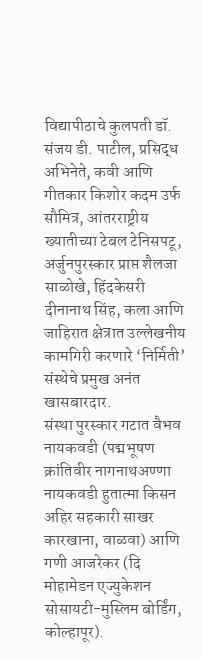विद्यापीठाचे कुलपती डॉ. संजय डी. पाटील, प्रसिद्ध अभिनेते, कवी आणि गीतकार किशोर कदम उर्फ सौमित्र, आंतरराष्ट्रीय ख्यातीच्या टेबल टेनिसपटू, अर्जुनपुरस्कार प्राप्त शैलजा साळोखे, हिंदकेसरी दीनानाथ सिंह, कला आणि जाहिरात क्षेत्रात उल्लेखनीय कामगिरी करणारे ‘निर्मिती’ संस्थेचे प्रमुख अनंत खासबारदार.
संस्था पुरस्कार गटात वैभव नायकवडी (पद्मभूषण क्रांतिवीर नागनाथअण्णा नायकवडी हुतात्मा किसन अहिर सहकारी साखर कारखाना, वाळवा) आणि गणी आजरेकर (दि मोहामेडन एज्युकेशन सोसायटी-मुस्लिम बोर्डिंग, कोल्हापूर).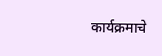कार्यक्रमाचे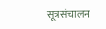सूत्रसंचालन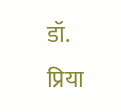डॉ. प्रिया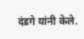दंडगे यांनी केले.